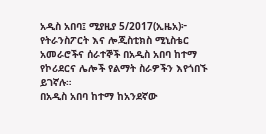አዲስ አበባ፤ ሚያዚያ 5/2017(ኢዜአ)፦ የትራንስፖርት እና ሎጂስቲክስ ሚኒስቴር አመራሮችና ሰራተኞች በአዲስ አበባ ከተማ የኮሪደርና ሌሎች የልማት ስራዎችን እየጎበኙ ይገኛሉ።
በአዲስ አበባ ከተማ ከአንደኛው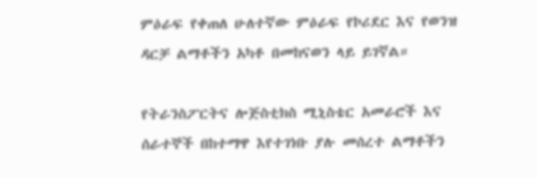ምዕራፍ የቀጠለ ሁለተኛው ምዕራፍ የኮሪደር እና የወንዝ ዳርቻ ልማቶችን አካቶ በመከናወን ላይ ይገኛል።

የትራንስፖርትና ሎጅስቲክስ ሚኒስቴር አመራሮች እና ሰራተኞች በከተማዋ እየተገነቡ ያሉ መሰረተ ልማቶችን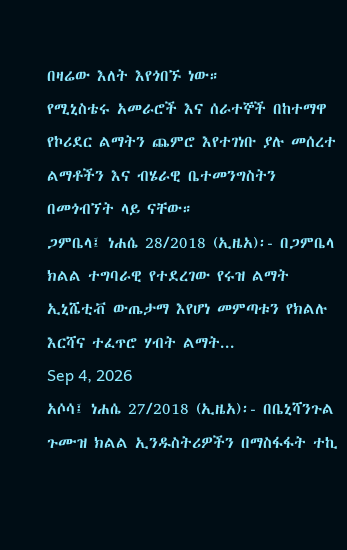በዛሬው እለት እየጎበኙ ነው።
የሚኒስቴሩ አመራሮች እና ሰራተኞች በከተማዋ የኮሪደር ልማትን ጨምሮ እየተገነቡ ያሉ መሰረተ ልማቶችን እና ብሄራዊ ቤተመንግስትን በመጎብኘት ላይ ናቸው።
ጋምቤላ፤ ነሐሴ 28/2018 (ኢዜአ)፡- በጋምቤላ ክልል ተግባራዊ የተደረገው የሩዝ ልማት ኢኒሼቲቭ ውጤታማ እየሆነ መምጣቱን የክልሉ እርሻና ተፈጥሮ ሃብት ልማት...
Sep 4, 2026
አሶሳ፤ ነሐሴ 27/2018 (ኢዜአ)፡- በቤኒሻንጉል ጉሙዝ ክልል ኢንዱስትሪዎችን በማስፋፋት ተኪ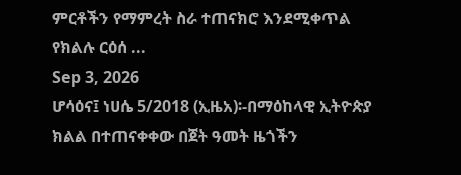ምርቶችን የማምረት ስራ ተጠናክሮ እንደሚቀጥል የክልሉ ርዕሰ ...
Sep 3, 2026
ሆሳዕና፤ ነሀሴ 5/2018 (ኢዜአ)፡-በማዕከላዊ ኢትዮጵያ ክልል በተጠናቀቀው በጀት ዓመት ዜጎችን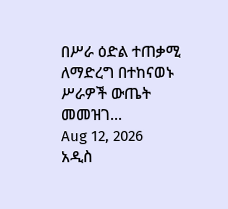በሥራ ዕድል ተጠቃሚ ለማድረግ በተከናወኑ ሥራዎች ውጤት መመዝገ...
Aug 12, 2026
አዲስ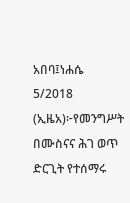አበባ፤ነሐሴ 5/2018 (ኢዜአ)፦የመንግሥት በሙስናና ሕገ ወጥ ድርጊት የተሰማሩ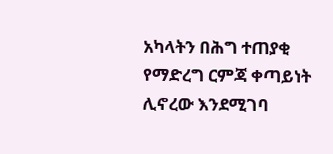አካላትን በሕግ ተጠያቂ የማድረግ ርምጃ ቀጣይነት ሊኖረው እንደሚገባ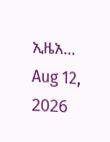ኢዜአ...
Aug 12, 2026